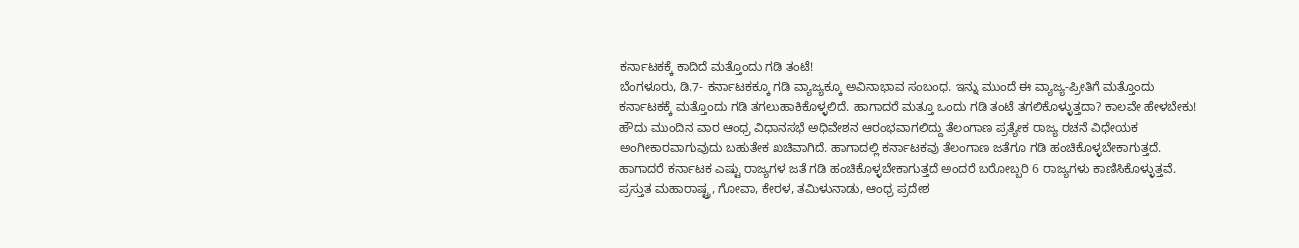ಕರ್ನಾಟಕಕ್ಕೆ ಕಾದಿದೆ ಮತ್ತೊಂದು ಗಡಿ ತಂಟೆ!
ಬೆಂಗಳೂರು, ಡಿ.7- ಕರ್ನಾಟಕಕ್ಕೂ ಗಡಿ ವ್ಯಾಜ್ಯಕ್ಕೂ ಅವಿನಾಭಾವ ಸಂಬಂಧ. ಇನ್ನು ಮುಂದೆ ಈ ವ್ಯಾಜ್ಯ-ಪ್ರೀತಿಗೆ ಮತ್ತೊಂದು ಕರ್ನಾಟಕಕ್ಕೆ ಮತ್ತೊಂದು ಗಡಿ ತಗಲುಹಾಕಿಕೊಳ್ಳಲಿದೆ. ಹಾಗಾದರೆ ಮತ್ತೂ ಒಂದು ಗಡಿ ತಂಟೆ ತಗಲಿಕೊಳ್ಳುತ್ತದಾ? ಕಾಲವೇ ಹೇಳಬೇಕು!
ಹೌದು ಮುಂದಿನ ವಾರ ಆಂಧ್ರ ವಿಧಾನಸಭೆ ಅಧಿವೇಶನ ಆರಂಭವಾಗಲಿದ್ದು ತೆಲಂಗಾಣ ಪ್ರತ್ಯೇಕ ರಾಜ್ಯ ರಚನೆ ವಿಧೇಯಕ ಅಂಗೀಕಾರವಾಗುವುದು ಬಹುತೇಕ ಖಚಿವಾಗಿದೆ. ಹಾಗಾದಲ್ಲಿ ಕರ್ನಾಟಕವು ತೆಲಂಗಾಣ ಜತೆಗೂ ಗಡಿ ಹಂಚಿಕೊಳ್ಳಬೇಕಾಗುತ್ತದೆ.
ಹಾಗಾದರೆ ಕರ್ನಾಟಕ ಎಷ್ಟು ರಾಜ್ಯಗಳ ಜತೆ ಗಡಿ ಹಂಚಿಕೊಳ್ಳಬೇಕಾಗುತ್ತದೆ ಅಂದರೆ ಬರೋಬ್ಬರಿ 6 ರಾಜ್ಯಗಳು ಕಾಣಿಸಿಕೊಳ್ಳುತ್ತವೆ. ಪ್ರಸ್ತುತ ಮಹಾರಾಷ್ಟ್ರ, ಗೋವಾ, ಕೇರಳ, ತಮಿಳುನಾಡು, ಆಂಧ್ರ ಪ್ರದೇಶ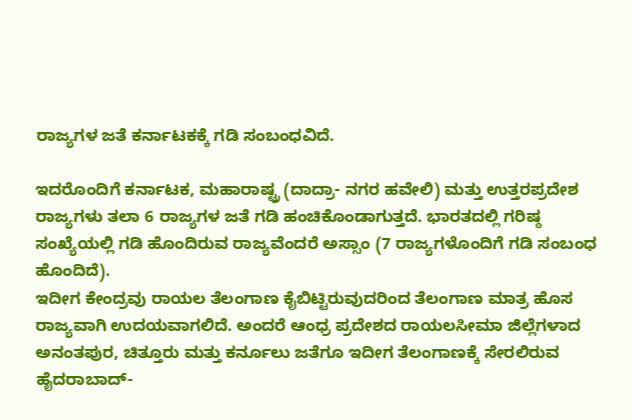ರಾಜ್ಯಗಳ ಜತೆ ಕರ್ನಾಟಕಕ್ಕೆ ಗಡಿ ಸಂಬಂಧವಿದೆ.

ಇದರೊಂದಿಗೆ ಕರ್ನಾಟಕ, ಮಹಾರಾಷ್ಟ್ರ (ದಾದ್ರಾ- ನಗರ ಹವೇಲಿ) ಮತ್ತು ಉತ್ತರಪ್ರದೇಶ ರಾಜ್ಯಗಳು ತಲಾ 6 ರಾಜ್ಯಗಳ ಜತೆ ಗಡಿ ಹಂಚಿಕೊಂಡಾಗುತ್ತದೆ. ಭಾರತದಲ್ಲಿ ಗರಿಷ್ಠ ಸಂಖ್ಯೆಯಲ್ಲಿ ಗಡಿ ಹೊಂದಿರುವ ರಾಜ್ಯವೆಂದರೆ ಅಸ್ಸಾಂ (7 ರಾಜ್ಯಗಳೊಂದಿಗೆ ಗಡಿ ಸಂಬಂಧ ಹೊಂದಿದೆ).
ಇದೀಗ ಕೇಂದ್ರವು ರಾಯಲ ತೆಲಂಗಾಣ ಕೈಬಿಟ್ಟಿರುವುದರಿಂದ ತೆಲಂಗಾಣ ಮಾತ್ರ ಹೊಸ ರಾಜ್ಯವಾಗಿ ಉದಯವಾಗಲಿದೆ. ಅಂದರೆ ಆಂಧ್ರ ಪ್ರದೇಶದ ರಾಯಲಸೀಮಾ ಜಿಲ್ಲೆಗಳಾದ ಅನಂತಪುರ, ಚಿತ್ತೂರು ಮತ್ತು ಕರ್ನೂಲು ಜತೆಗೂ ಇದೀಗ ತೆಲಂಗಾಣಕ್ಕೆ ಸೇರಲಿರುವ ಹೈದರಾಬಾದ್-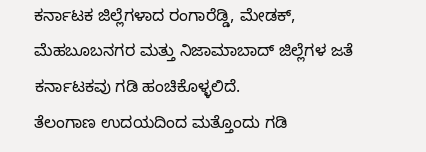ಕರ್ನಾಟಕ ಜಿಲ್ಲೆಗಳಾದ ರಂಗಾರೆಡ್ಡಿ, ಮೇಡಕ್, ಮೆಹಬೂಬನಗರ ಮತ್ತು ನಿಜಾಮಾಬಾದ್ ಜಿಲ್ಲೆಗಳ ಜತೆ ಕರ್ನಾಟಕವು ಗಡಿ ಹಂಚಿಕೊಳ್ಳಲಿದೆ.
ತೆಲಂಗಾಣ ಉದಯದಿಂದ ಮತ್ತೊಂದು ಗಡಿ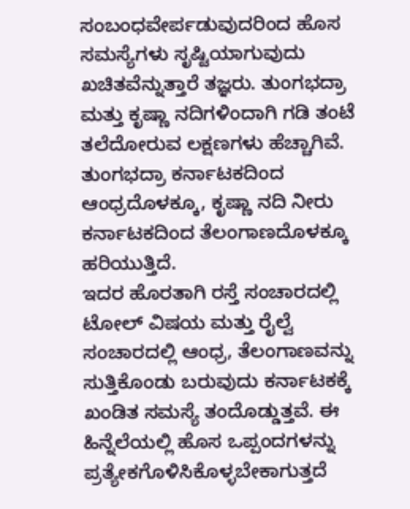ಸಂಬಂಧವೇರ್ಪಡುವುದರಿಂದ ಹೊಸ ಸಮಸ್ಯೆಗಳು ಸೃಷ್ಟಿಯಾಗುವುದು ಖಚಿತವೆನ್ನುತ್ತಾರೆ ತಜ್ಞರು. ತುಂಗಭದ್ರಾ ಮತ್ತು ಕೃಷ್ಣಾ ನದಿಗಳಿಂದಾಗಿ ಗಡಿ ತಂಟೆ ತಲೆದೋರುವ ಲಕ್ಷಣಗಳು ಹೆಚ್ಚಾಗಿವೆ. ತುಂಗಭದ್ರಾ ಕರ್ನಾಟಕದಿಂದ ಆಂಧ್ರದೊಳಕ್ಕೂ, ಕೃಷ್ಣಾ ನದಿ ನೀರು ಕರ್ನಾಟಕದಿಂದ ತೆಲಂಗಾಣದೊಳಕ್ಕೂ ಹರಿಯುತ್ತಿದೆ.
ಇದರ ಹೊರತಾಗಿ ರಸ್ತೆ ಸಂಚಾರದಲ್ಲಿ ಟೋಲ್ ವಿಷಯ ಮತ್ತು ರೈಲ್ವೆ ಸಂಚಾರದಲ್ಲಿ ಆಂಧ್ರ, ತೆಲಂಗಾಣವನ್ನು ಸುತ್ತಿಕೊಂಡು ಬರುವುದು ಕರ್ನಾಟಕಕ್ಕೆ ಖಂಡಿತ ಸಮಸ್ಯೆ ತಂದೊಡ್ಡುತ್ತವೆ. ಈ ಹಿನ್ನೆಲೆಯಲ್ಲಿ ಹೊಸ ಒಪ್ಪಂದಗಳನ್ನು ಪ್ರತ್ಯೇಕಗೊಳಿಸಿಕೊಳ್ಳಬೇಕಾಗುತ್ತದೆ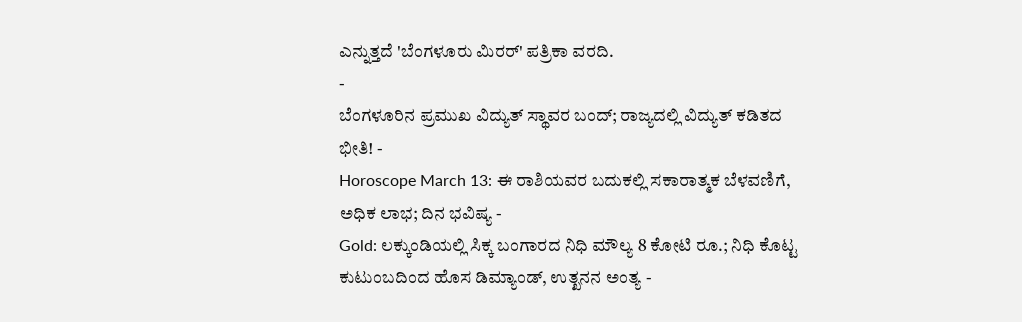ಎನ್ನುತ್ತದೆ 'ಬೆಂಗಳೂರು ಮಿರರ್' ಪತ್ರಿಕಾ ವರದಿ.
-
ಬೆಂಗಳೂರಿನ ಪ್ರಮುಖ ವಿದ್ಯುತ್ ಸ್ಥಾವರ ಬಂದ್; ರಾಜ್ಯದಲ್ಲಿ ವಿದ್ಯುತ್ ಕಡಿತದ ಭೀತಿ! -
Horoscope March 13: ಈ ರಾಶಿಯವರ ಬದುಕಲ್ಲಿ ಸಕಾರಾತ್ಮಕ ಬೆಳವಣಿಗೆ, ಅಧಿಕ ಲಾಭ; ದಿನ ಭವಿಷ್ಯ -
Gold: ಲಕ್ಕುಂಡಿಯಲ್ಲಿ ಸಿಕ್ಕ ಬಂಗಾರದ ನಿಧಿ ಮೌಲ್ಯ 8 ಕೋಟಿ ರೂ.; ನಿಧಿ ಕೊಟ್ಟ ಕುಟುಂಬದಿಂದ ಹೊಸ ಡಿಮ್ಯಾಂಡ್, ಉತ್ಖನನ ಅಂತ್ಯ -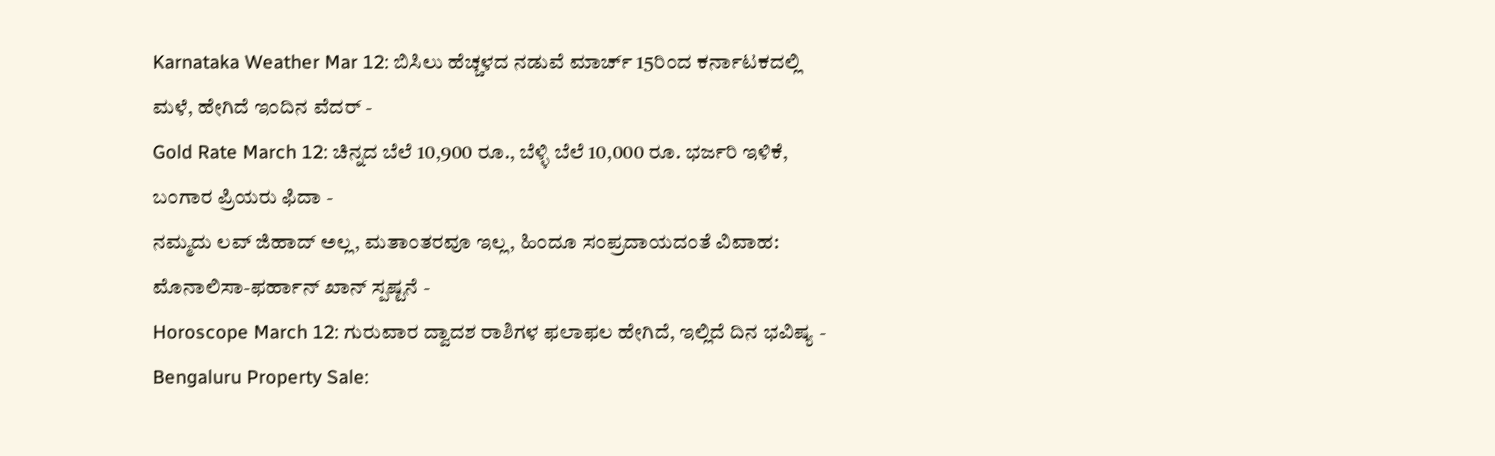Karnataka Weather Mar 12: ಬಿಸಿಲು ಹೆಚ್ಚಳದ ನಡುವೆ ಮಾರ್ಚ್ 15ರಿಂದ ಕರ್ನಾಟಕದಲ್ಲಿ ಮಳೆ, ಹೇಗಿದೆ ಇಂದಿನ ವೆದರ್ -
Gold Rate March 12: ಚಿನ್ನದ ಬೆಲೆ 10,900 ರೂ., ಬೆಳ್ಳಿ ಬೆಲೆ 10,000 ರೂ. ಭರ್ಜರಿ ಇಳಿಕೆ, ಬಂಗಾರ ಪ್ರಿಯರು ಫಿದಾ -
ನಮ್ಮದು ಲವ್ ಜಿಹಾದ್ ಅಲ್ಲ, ಮತಾಂತರವೂ ಇಲ್ಲ, ಹಿಂದೂ ಸಂಪ್ರದಾಯದಂತೆ ವಿವಾಹ: ಮೊನಾಲಿಸಾ-ಫರ್ಹಾನ್ ಖಾನ್ ಸ್ಪಷ್ಟನೆ -
Horoscope March 12: ಗುರುವಾರ ದ್ವಾದಶ ರಾಶಿಗಳ ಫಲಾಫಲ ಹೇಗಿದೆ, ಇಲ್ಲಿದೆ ದಿನ ಭವಿಷ್ಯ -
Bengaluru Property Sale: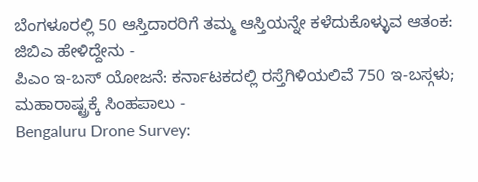ಬೆಂಗಳೂರಲ್ಲಿ 50 ಆಸ್ತಿದಾರರಿಗೆ ತಮ್ಮ ಆಸ್ತಿಯನ್ನೇ ಕಳೆದುಕೊಳ್ಳುವ ಆತಂಕ: ಜಿಬಿಎ ಹೇಳಿದ್ದೇನು -
ಪಿಎಂ ಇ-ಬಸ್ ಯೋಜನೆ: ಕರ್ನಾಟಕದಲ್ಲಿ ರಸ್ತೆಗಿಳಿಯಲಿವೆ 750 ಇ-ಬಸ್ಗಳು; ಮಹಾರಾಷ್ಟ್ರಕ್ಕೆ ಸಿಂಹಪಾಲು -
Bengaluru Drone Survey: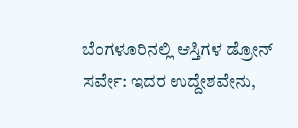ಬೆಂಗಳೂರಿನಲ್ಲಿ ಆಸ್ತಿಗಳ ಡ್ರೋನ್ ಸರ್ವೇ: ಇದರ ಉದ್ದೇಶವೇನು,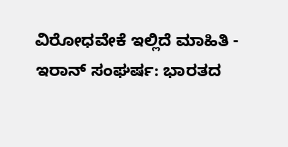ವಿರೋಧವೇಕೆ ಇಲ್ಲಿದೆ ಮಾಹಿತಿ -
ಇರಾನ್ ಸಂಘರ್ಷ: ಭಾರತದ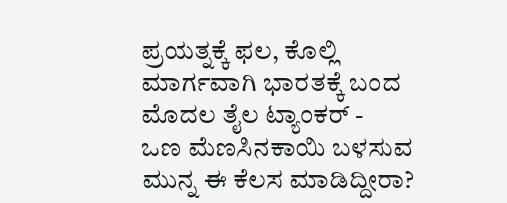ಪ್ರಯತ್ನಕ್ಕೆ ಫಲ, ಕೊಲ್ಲಿ ಮಾರ್ಗವಾಗಿ ಭಾರತಕ್ಕೆ ಬಂದ ಮೊದಲ ತೈಲ ಟ್ಯಾಂಕರ್ -
ಒಣ ಮೆಣಸಿನಕಾಯಿ ಬಳಸುವ ಮುನ್ನ ಈ ಕೆಲಸ ಮಾಡಿದ್ದೀರಾ?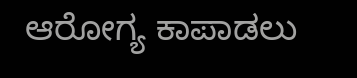ಆರೋಗ್ಯ ಕಾಪಾಡಲು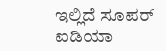ಇಲ್ಲಿದೆ ಸೂಪರ್ ಐಡಿಯಾ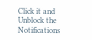Click it and Unblock the Notifications